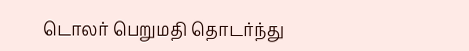டொலர் பெறுமதி தொடர்ந்து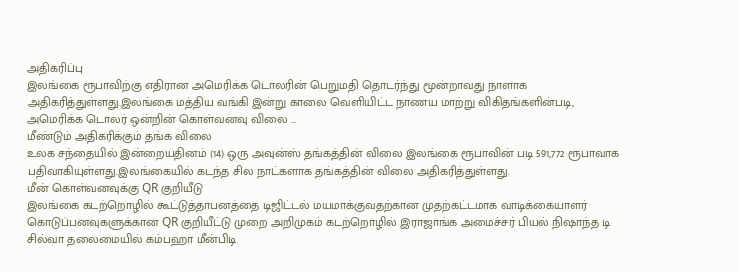அதிகரிப்பு
இலங்கை ரூபாவிற்கு எதிரான அமெரிக்க டொலரின் பெறுமதி தொடர்ந்து மூன்றாவது நாளாக அதிகரித்துள்ளது.இலங்கை மத்திய வங்கி இன்று காலை வெளியிட்ட நாணய மாற்று விகிதங்களின்படி, அமெரிக்க டொலர் ஒன்றின் கொள்வனவு விலை ...
மீண்டும் அதிகரிக்கும் தங்க விலை
உலக சந்தையில் இன்றையதினம் (14) ஒரு அவுன்ஸ் தங்கத்தின் விலை இலங்கை ரூபாவின் படி 591,772 ரூபாவாக பதிவாகியுள்ளது.இலங்கையில் கடந்த சில நாட்களாக தங்கத்தின் விலை அதிகரித்துள்ளது.
மீன் கொள்வனவுக்கு QR குறியீடு
இலங்கை கடற்றொழில் கூட்டுத்தாபனத்தை டிஜிட்டல் மயமாக்குவதற்கான முதற்கட்டமாக வாடிக்கையாளர் கொடுப்பனவுகளுக்கான QR குறியீட்டு முறை அறிமுகம் கடற்றொழில் இராஜாங்க அமைச்சர் பியல் நிஷாந்த டி சில்வா தலைமையில் கம்பஹா மீன்பிடி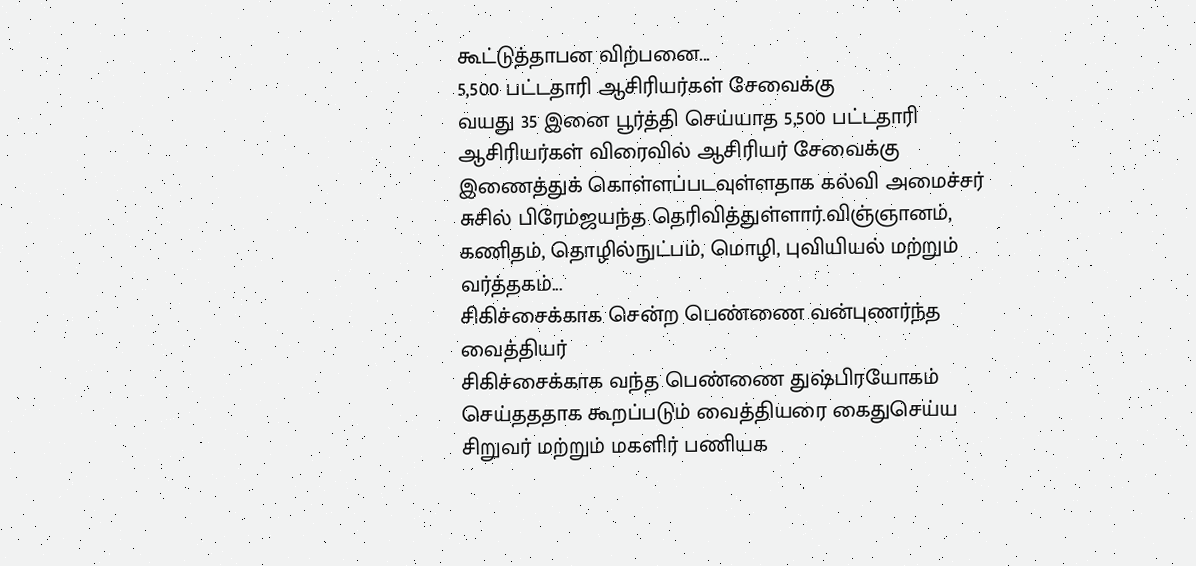கூட்டுத்தாபன விற்பனை...
5,500 பட்டதாரி ஆசிரியர்கள் சேவைக்கு
வயது 35 இனை பூர்த்தி செய்யாத 5,500 பட்டதாரி ஆசிரியர்கள் விரைவில் ஆசிரியர் சேவைக்கு இணைத்துக் கொள்ளப்படவுள்ளதாக கல்வி அமைச்சர் சுசில் பிரேம்ஜயந்த தெரிவித்துள்ளார்.விஞ்ஞானம், கணிதம், தொழில்நுட்பம், மொழி, புவியியல் மற்றும் வர்த்தகம்...
சிகிச்சைக்காக சென்ற பெண்ணை வன்புணர்ந்த வைத்தியர்
சிகிச்சைக்காக வந்த பெண்ணை துஷ்பிரயோகம் செய்தததாக கூறப்படும் வைத்தியரை கைதுசெய்ய சிறுவர் மற்றும் மகளிர் பணியக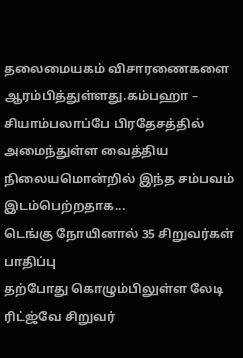தலைமையகம் விசாரணைகளை ஆரம்பித்துள்ளது.கம்பஹா – சியாம்பலாப்பே பிரதேசத்தில் அமைந்துள்ள வைத்திய நிலையமொன்றில் இந்த சம்பவம் இடம்பெற்றதாக...
டெங்கு நோயினால் 35 சிறுவர்கள் பாதிப்பு
தற்போது கொழும்பிலுள்ள லேடி ரிட்ஜ்வே சிறுவர்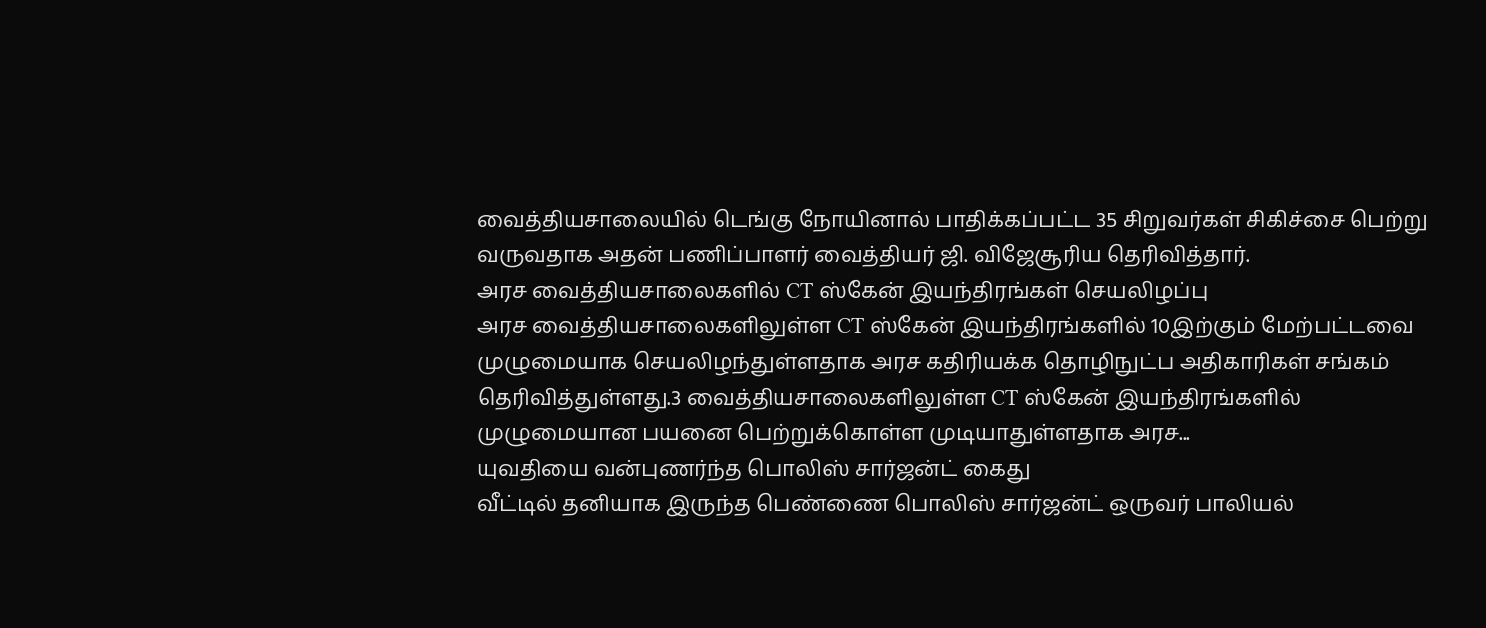வைத்தியசாலையில் டெங்கு நோயினால் பாதிக்கப்பட்ட 35 சிறுவர்கள் சிகிச்சை பெற்று வருவதாக அதன் பணிப்பாளர் வைத்தியர் ஜி. விஜேசூரிய தெரிவித்தார்.
அரச வைத்தியசாலைகளில் CT ஸ்கேன் இயந்திரங்கள் செயலிழப்பு
அரச வைத்தியசாலைகளிலுள்ள CT ஸ்கேன் இயந்திரங்களில் 10இற்கும் மேற்பட்டவை முழுமையாக செயலிழந்துள்ளதாக அரச கதிரியக்க தொழிநுட்ப அதிகாரிகள் சங்கம் தெரிவித்துள்ளது.3 வைத்தியசாலைகளிலுள்ள CT ஸ்கேன் இயந்திரங்களில் முழுமையான பயனை பெற்றுக்கொள்ள முடியாதுள்ளதாக அரச...
யுவதியை வன்புணர்ந்த பொலிஸ் சார்ஜன்ட் கைது
வீட்டில் தனியாக இருந்த பெண்ணை பொலிஸ் சார்ஜன்ட் ஒருவர் பாலியல்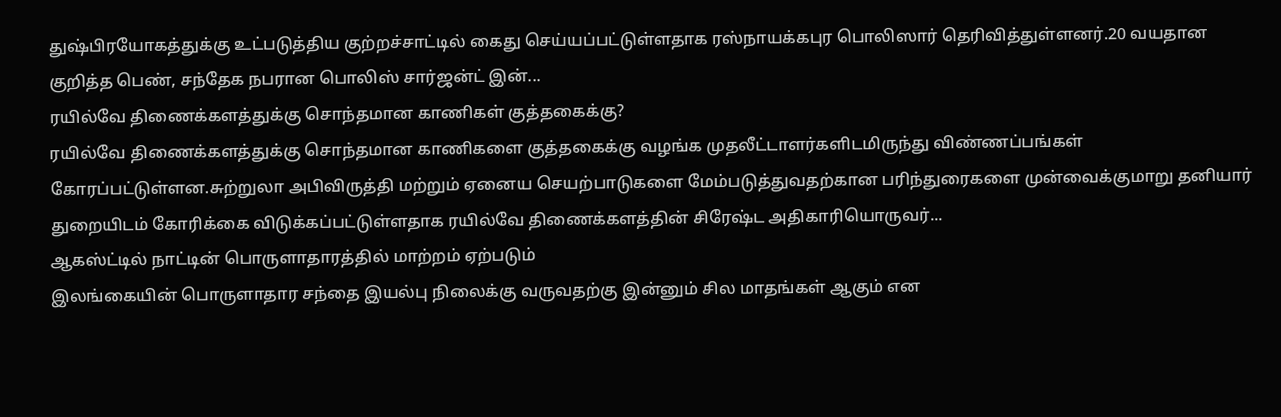துஷ்பிரயோகத்துக்கு உட்படுத்திய குற்றச்சாட்டில் கைது செய்யப்பட்டுள்ளதாக ரஸ்நாயக்கபுர பொலிஸார் தெரிவித்துள்ளனர்.20 வயதான குறித்த பெண், சந்தேக நபரான பொலிஸ் சார்ஜன்ட் இன்...
ரயில்வே திணைக்களத்துக்கு சொந்தமான காணிகள் குத்தகைக்கு?
ரயில்வே திணைக்களத்துக்கு சொந்தமான காணிகளை குத்தகைக்கு வழங்க முதலீட்டாளர்களிடமிருந்து விண்ணப்பங்கள் கோரப்பட்டுள்ளன.சுற்றுலா அபிவிருத்தி மற்றும் ஏனைய செயற்பாடுகளை மேம்படுத்துவதற்கான பரிந்துரைகளை முன்வைக்குமாறு தனியார் துறையிடம் கோரிக்கை விடுக்கப்பட்டுள்ளதாக ரயில்வே திணைக்களத்தின் சிரேஷ்ட அதிகாரியொருவர்...
ஆகஸ்ட்டில் நாட்டின் பொருளாதாரத்தில் மாற்றம் ஏற்படும்
இலங்கையின் பொருளாதார சந்தை இயல்பு நிலைக்கு வருவதற்கு இன்னும் சில மாதங்கள் ஆகும் என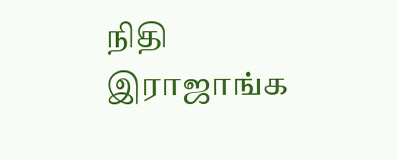நிதி இராஜாங்க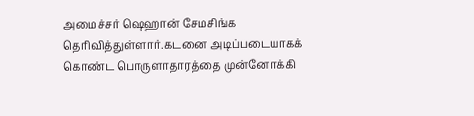அமைச்சர் ஷெஹான் சேமசிங்க தெரிவித்துள்ளார்.கடனை அடிப்படையாகக் கொண்ட பொருளாதாரத்தை முன்னோக்கி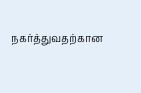நகர்த்துவதற்கான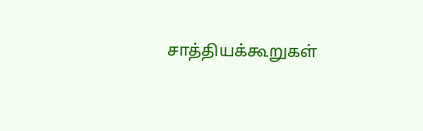சாத்தியக்கூறுகள்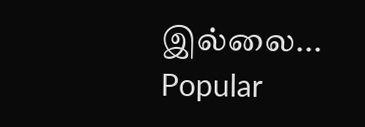இல்லை...
Popular